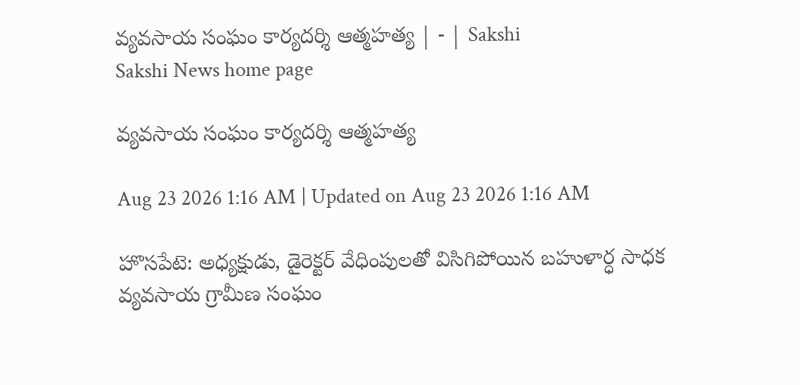వ్యవసాయ సంఘం కార్యదర్శి ఆత్మహత్య | - | Sakshi
Sakshi News home page

వ్యవసాయ సంఘం కార్యదర్శి ఆత్మహత్య

Aug 23 2026 1:16 AM | Updated on Aug 23 2026 1:16 AM

హొసపేటె: అధ్యక్షుడు, డైరెక్టర్‌ వేధింపులతో విసిగిపోయిన బహుళార్ధ సాధక వ్యవసాయ గ్రామీణ సంఘం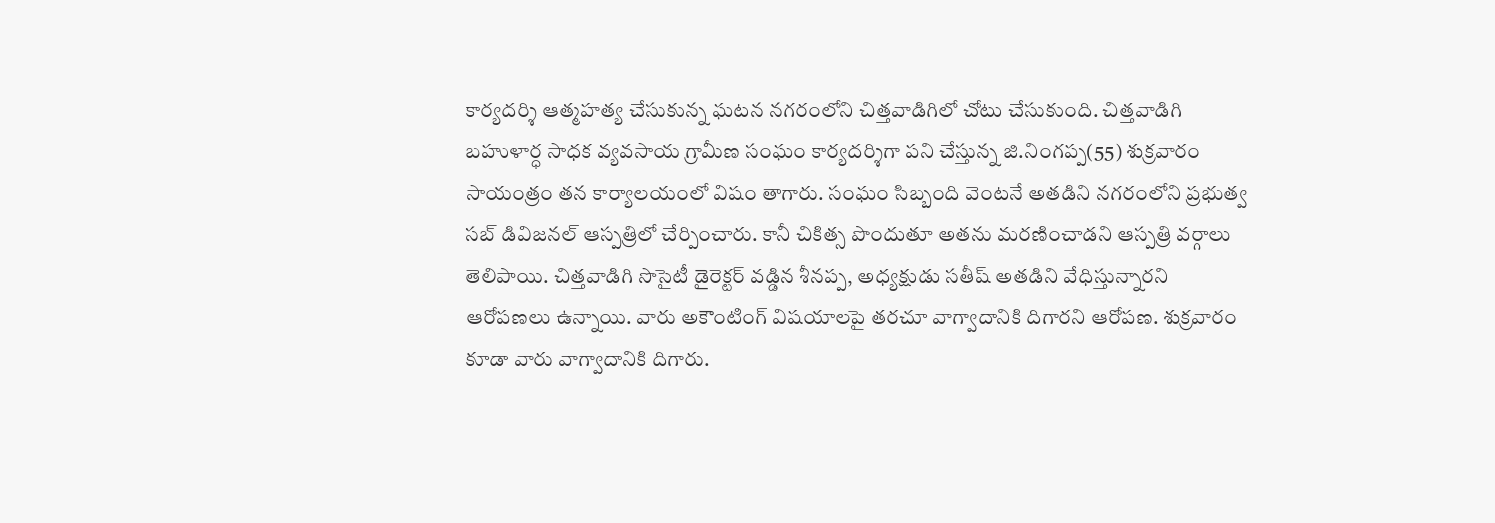కార్యదర్శి ఆత్మహత్య చేసుకున్న ఘటన నగరంలోని చిత్తవాడిగిలో చోటు చేసుకుంది. చిత్తవాడిగి బహుళార్ధ సాధక వ్యవసాయ గ్రామీణ సంఘం కార్యదర్శిగా పని చేస్తున్న జి.నింగప్ప(55) శుక్రవారం సాయంత్రం తన కార్యాలయంలో విషం తాగారు. సంఘం సిబ్బంది వెంటనే అతడిని నగరంలోని ప్రభుత్వ సబ్‌ డివిజనల్‌ ఆస్పత్రిలో చేర్పించారు. కానీ చికిత్స పొందుతూ అతను మరణించాడని ఆస్పత్రి వర్గాలు తెలిపాయి. చిత్తవాడిగి సొసైటీ డైరెక్టర్‌ వడ్డిన శీనప్ప, అధ్యక్షుడు సతీష్‌ అతడిని వేధిస్తున్నారని ఆరోపణలు ఉన్నాయి. వారు అకౌంటింగ్‌ విషయాలపై తరచూ వాగ్వాదానికి దిగారని ఆరోపణ. శుక్రవారం కూడా వారు వాగ్వాదానికి దిగారు.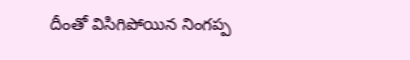దీంతో విసిగిపోయిన నింగప్ప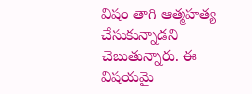విషం తాగి ఆత్మహత్య చేసుకున్నాడని చెబుతున్నారు. ఈ విషయమై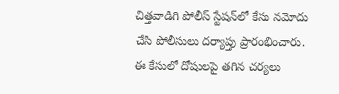చిత్తవాడిగి పోలీస్‌ స్టేషన్‌లో కేసు నమోదు చేసి పోలీసులు దర్యాప్తు ప్రారంభించారు. ఈ కేసులో దోషులపై తగిన చర్యలు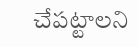చేపట్టాలని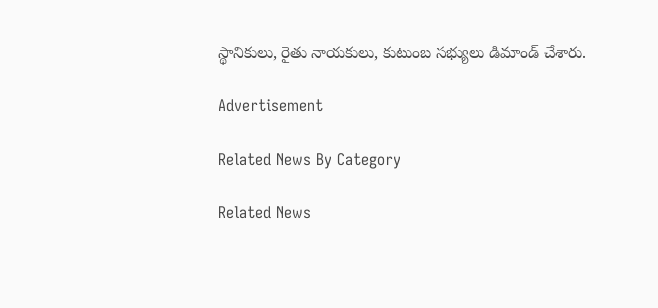స్థానికులు, రైతు నాయకులు, కుటుంబ సభ్యులు డిమాండ్‌ చేశారు.

Advertisement

Related News By Category

Related News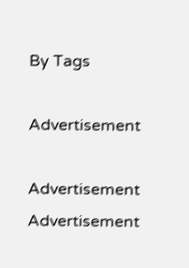By Tags

Advertisement

Advertisement
Advertisement